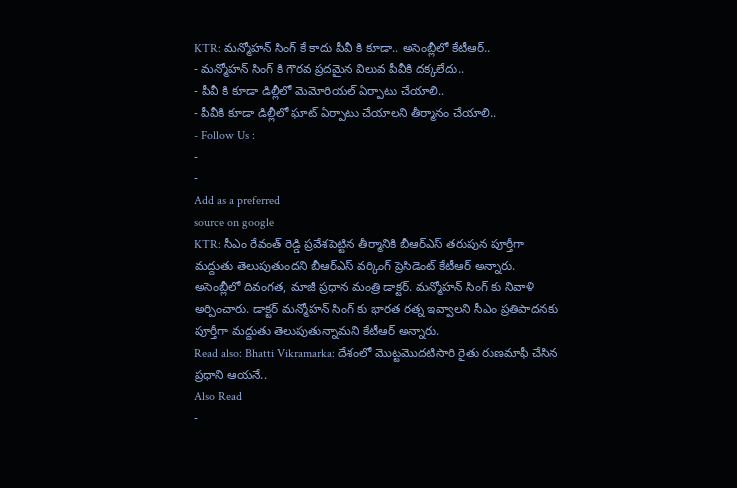KTR: మన్మోహన్ సింగ్ కే కాదు పీవీ కి కూడా.. అసెంబ్లీలో కేటీఆర్..
- మన్మోహన్ సింగ్ కి గౌరవ ప్రదమైన విలువ పీవీకి దక్కలేదు..
- పీవీ కి కూడా డిల్లీలో మెమోరియల్ ఏర్పాటు చేయాలి..
- పీవీకి కూడా డిల్లీలో ఘాట్ ఏర్పాటు చేయాలని తీర్మానం చేయాలి..
- Follow Us :
-
-
Add as a preferred
source on google
KTR: సీఎం రేవంత్ రెడ్డి ప్రవేశపెట్టిన తీర్మానికి బీఆర్ఎస్ తరుపున పూర్తీగా మద్దుతు తెలుపుతుందని బీఆర్ఎస్ వర్కింగ్ ప్రెసిడెంట్ కేటీఆర్ అన్నారు. అసెంబ్లీలో దివంగత, మాజీ ప్రధాన మంత్రి డాక్టర్. మన్మోహన్ సింగ్ కు నివాళి అర్పించారు. డాక్టర్ మన్మోహన్ సింగ్ కు భారత రత్న ఇవ్వాలని సీఎం ప్రతిపాదనకు పూర్తీగా మద్దుతు తెలుపుతున్నామని కేటీఆర్ అన్నారు.
Read also: Bhatti Vikramarka: దేశంలో మొట్టమొదటిసారి రైతు రుణమాఫీ చేసిన ప్రధాని ఆయనే..
Also Read
-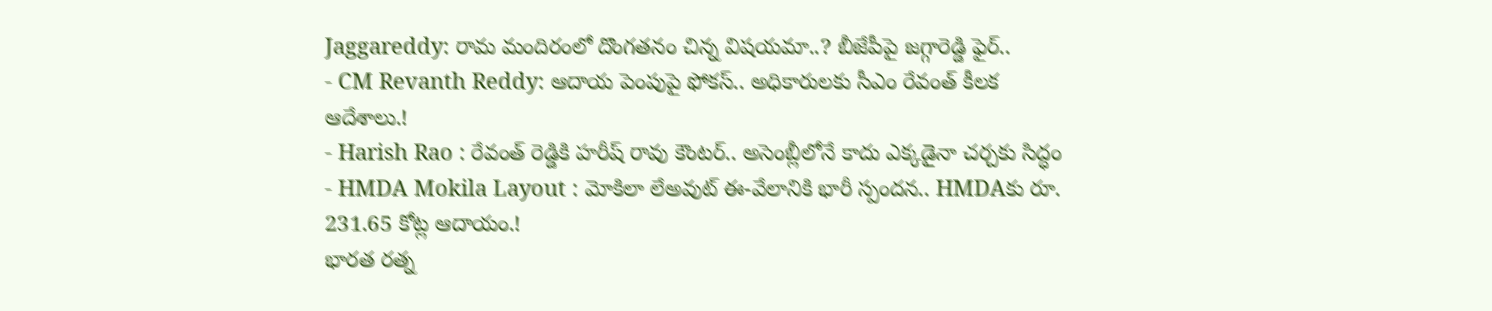Jaggareddy: రామ మందిరంలో దొంగతనం చిన్న విషయమా..? బీజేపీపై జగ్గారెడ్డి ఫైర్..
- CM Revanth Reddy: ఆదాయ పెంపుపై ఫోకస్.. అధికారులకు సీఎం రేవంత్ కీలక ఆదేశాలు.!
- Harish Rao : రేవంత్ రెడ్డికి హరీష్ రావు కౌంటర్.. అసెంబ్లీలోనే కాదు ఎక్కడైనా చర్చకు సిద్ధం
- HMDA Mokila Layout : మోకిలా లేఅవుట్ ఈ-వేలానికి భారీ స్పందన.. HMDAకు రూ. 231.65 కోట్ల ఆదాయం.!
భారత రత్న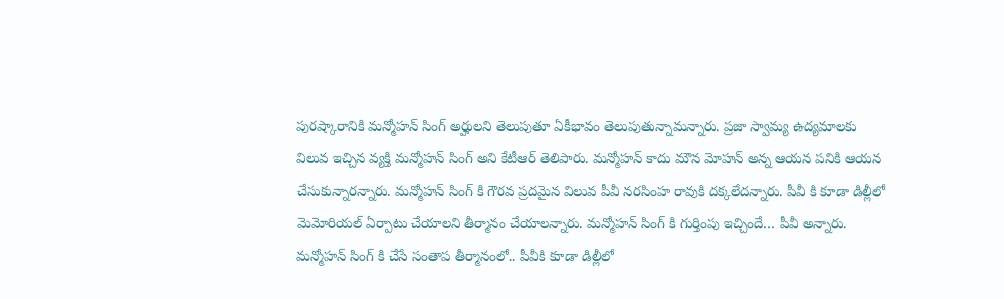పురష్కారానికి మన్మోహన్ సింగ్ అర్హులని తెలుపుతూ ఏకీభావం తెలుపుతున్నామన్నారు. ప్రజా స్వామ్య ఉద్యమాలకు విలువ ఇచ్చిన వ్యక్తి మన్మోహన్ సింగ్ అని కేటీఆర్ తెలిపారు. మన్మోహన్ కాదు మౌన మోహన్ అన్న ఆయన పనికి ఆయన చేసుకున్నారన్నారు. మన్మోహన్ సింగ్ కి గౌరవ ప్రదమైన విలువ పీవీ నరసింహ రావుకి దక్కలేదన్నారు. పీవీ కి కూడా డిల్లీలో మెమోరియల్ ఏర్పాటు చేయాలని తీర్మానం చేయాలన్నారు. మన్మోహన్ సింగ్ కి గుర్తింపు ఇచ్చిందే… పీవీ అన్నారు. మన్మోహన్ సింగ్ కి చేసే సంతాప తీర్మానంలో.. పీవీకి కూడా డిల్లీలో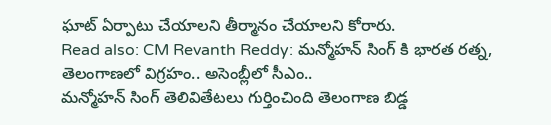ఘాట్ ఏర్పాటు చేయాలని తీర్మానం చేయాలని కోరారు.
Read also: CM Revanth Reddy: మన్మోహన్ సింగ్ కి భారత రత్న, తెలంగాణలో విగ్రహం.. అసెంబ్లీలో సీఎం..
మన్మోహన్ సింగ్ తెలివితేటలు గుర్తించింది తెలంగాణ బిడ్డ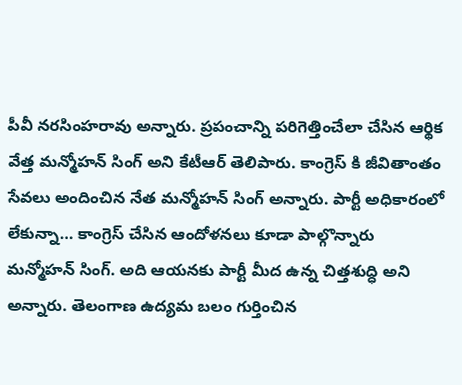పీవీ నరసింహరావు అన్నారు. ప్రపంచాన్ని పరిగెత్తించేలా చేసిన ఆర్థిక వేత్త మన్మోహన్ సింగ్ అని కేటీఆర్ తెలిపారు. కాంగ్రెస్ కి జీవితాంతం సేవలు అందించిన నేత మన్మోహన్ సింగ్ అన్నారు. పార్టీ అధికారంలో లేకున్నా… కాంగ్రెస్ చేసిన ఆందోళనలు కూడా పాల్గొన్నారు మన్మోహన్ సింగ్. అది ఆయనకు పార్టీ మీద ఉన్న చిత్తశుద్ధి అని అన్నారు. తెలంగాణ ఉద్యమ బలం గుర్తించిన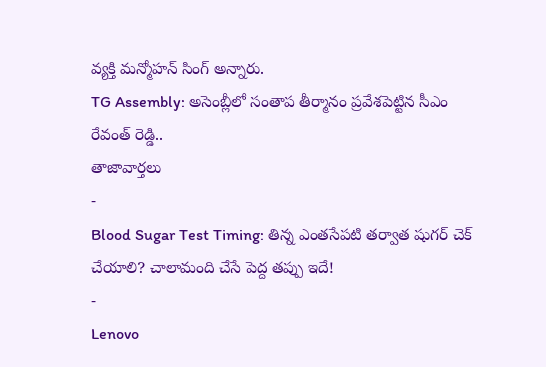వ్యక్తి మన్మోహన్ సింగ్ అన్నారు.
TG Assembly: అసెంబ్లీలో సంతాప తీర్మానం ప్రవేశపెట్టిన సీఎం రేవంత్ రెడ్డి..
తాజావార్తలు
-
Blood Sugar Test Timing: తిన్న ఎంతసేపటి తర్వాత షుగర్ చెక్ చేయాలి? చాలామంది చేసే పెద్ద తప్పు ఇదే!
-
Lenovo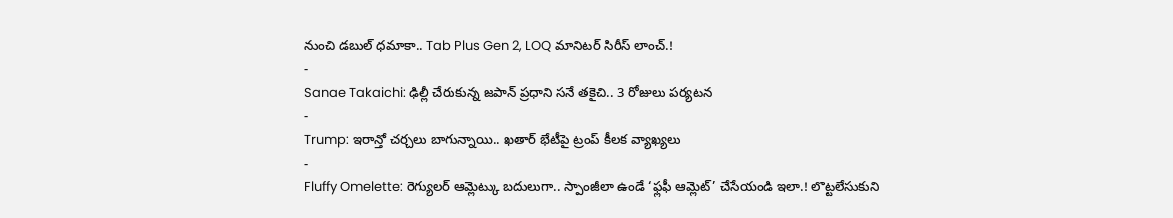నుంచి డబుల్ ధమాకా.. Tab Plus Gen 2, LOQ మానిటర్ సిరీస్ లాంచ్.!
-
Sanae Takaichi: ఢిల్లీ చేరుకున్న జపాన్ ప్రధాని సనే తకైచి.. 3 రోజులు పర్యటన
-
Trump: ఇరాన్తో చర్చలు బాగున్నాయి.. ఖతార్ భేటీపై ట్రంప్ కీలక వ్యాఖ్యలు
-
Fluffy Omelette: రెగ్యులర్ ఆమ్లెట్కు బదులుగా.. స్పాంజీలా ఉండే ‘ఫ్లఫీ ఆమ్లెట్’ చేసేయండి ఇలా.! లొట్టలేసుకుని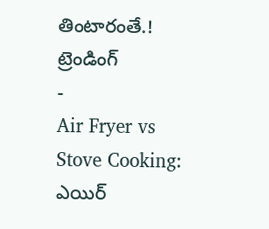తింటారంతే.!
ట్రెండింగ్
-
Air Fryer vs Stove Cooking: ఎయిర్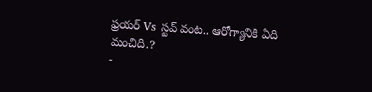ఫ్రయర్ Vs స్టవ్ వంట.. ఆరోగ్యానికి ఏది మంచిది.?
-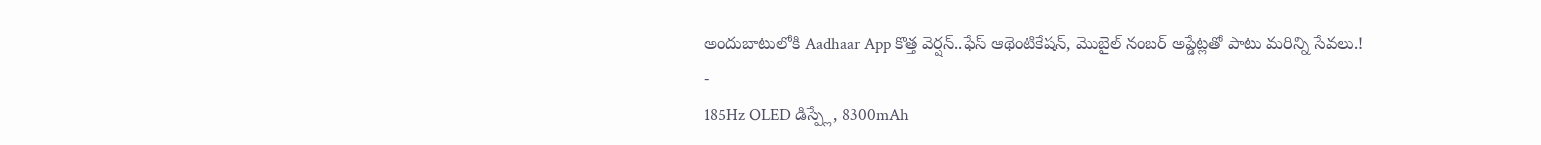అందుబాటులోకి Aadhaar App కొత్త వెర్షన్..ఫేస్ ఆథెంటికేషన్, మొబైల్ నంబర్ అప్డేట్లతో పాటు మరిన్ని సేవలు.!
-
185Hz OLED డిస్ప్లే, 8300mAh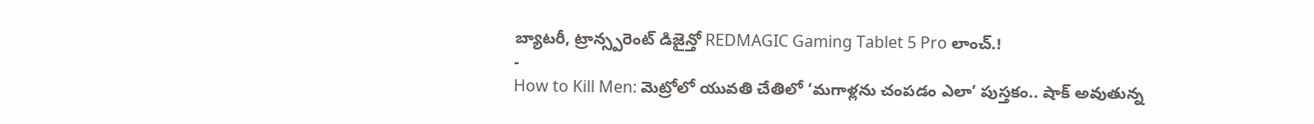బ్యాటరీ, ట్రాన్స్పరెంట్ డిజైన్తో REDMAGIC Gaming Tablet 5 Pro లాంచ్.!
-
How to Kill Men: మెట్రోలో యువతి చేతిలో ‘మగాళ్లను చంపడం ఎలా’ పుస్తకం.. షాక్ అవుతున్న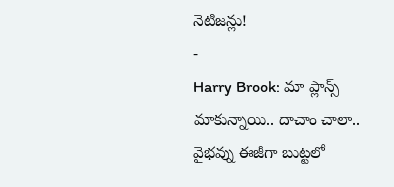నెటిజన్లు!
-
Harry Brook: మా ప్లాన్స్ మాకున్నాయి.. దాచాం చాలా.. వైభవ్ను ఈజీగా బుట్టలో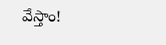వేస్తాం!